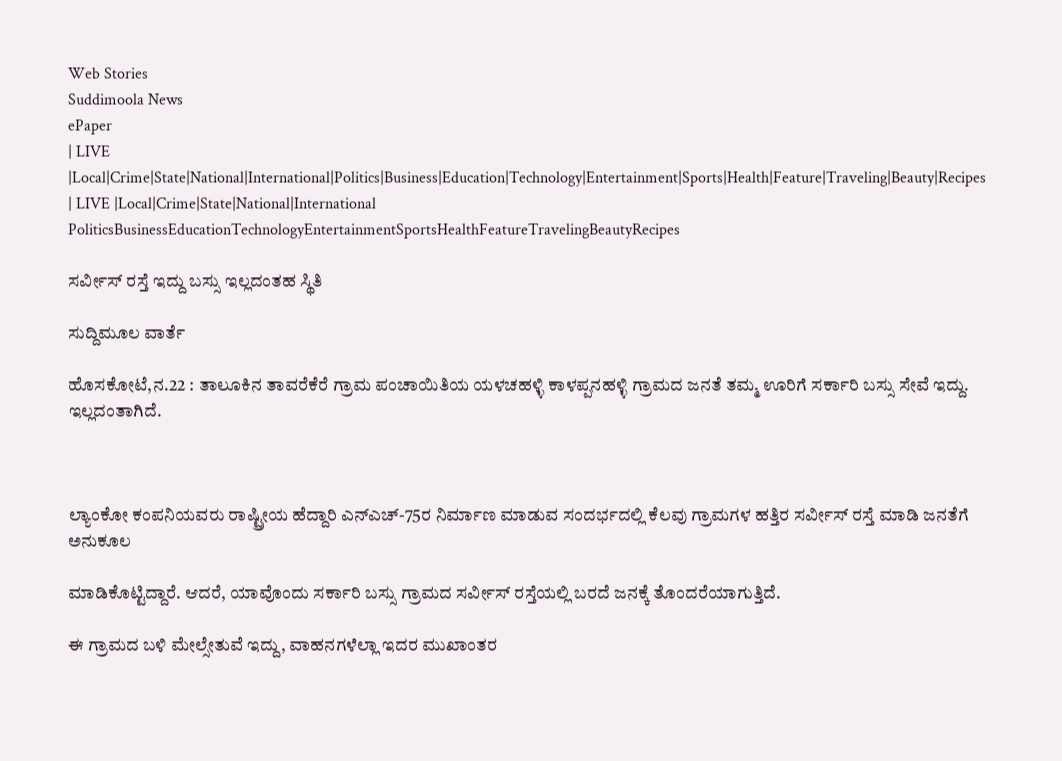Web Stories
Suddimoola News
ePaper
| LIVE |Local|Crime|State|National|International|Politics|Business|Education|Technology|Entertainment|Sports|Health|Feature|Traveling|Beauty|Recipes
| LIVE |Local|Crime|State|National|International
PoliticsBusinessEducationTechnologyEntertainmentSportsHealthFeatureTravelingBeautyRecipes

ಸರ್ವೀಸ್ ರಸ್ತೆ ಇದ್ದು ಬಸ್ಸು ಇಲ್ಲದಂತಹ ಸ್ಥಿತಿ

ಸುದ್ದಿಮೂಲ ವಾರ್ತೆ

ಹೊಸಕೋಟೆ,ನ.22 : ತಾಲೂಕಿನ ತಾವರೆಕೆರೆ ಗ್ರಾಮ ಪಂಚಾಯಿತಿಯ ಯಳಚಹಳ್ಳಿ ಕಾಳಪ್ಪನಹಳ್ಳಿ ಗ್ರಾಮದ ಜನತೆ ತಮ್ಮ ಊರಿಗೆ ಸರ್ಕಾರಿ ಬಸ್ಸು ಸೇವೆ ಇದ್ದು. ಇಲ್ಲದಂತಾಗಿದೆ.



ಲ್ಯಾಂಕೋ ಕಂಪನಿಯವರು ರಾಷ್ಟ್ರೀಯ ಹೆದ್ದಾರಿ ಎನ್‌ಎಚ್-75ರ ನಿರ್ಮಾಣ ಮಾಡುವ ಸಂದರ್ಭದಲ್ಲಿ ಕೆಲವು ಗ್ರಾಮಗಳ ಹತ್ತಿರ ಸರ್ವೀಸ್ ರಸ್ತೆ ಮಾಡಿ ಜನತೆಗೆ ಅನುಕೂಲ

ಮಾಡಿಕೊಟ್ಟಿದ್ದಾರೆ. ಆದರೆ, ಯಾವೊಂದು ಸರ್ಕಾರಿ ಬಸ್ಸು ಗ್ರಾಮದ ಸರ್ವೀಸ್ ರಸ್ತೆಯಲ್ಲಿ ಬರದೆ ಜನಕ್ಕೆ ತೊಂದರೆಯಾಗುತ್ತಿದೆ.

ಈ ಗ್ರಾಮದ ಬಳಿ ಮೇಲ್ಸೇತುವೆ ಇದ್ದು, ವಾಹನಗಳೆಲ್ಲಾ ಇದರ ಮುಖಾಂತರ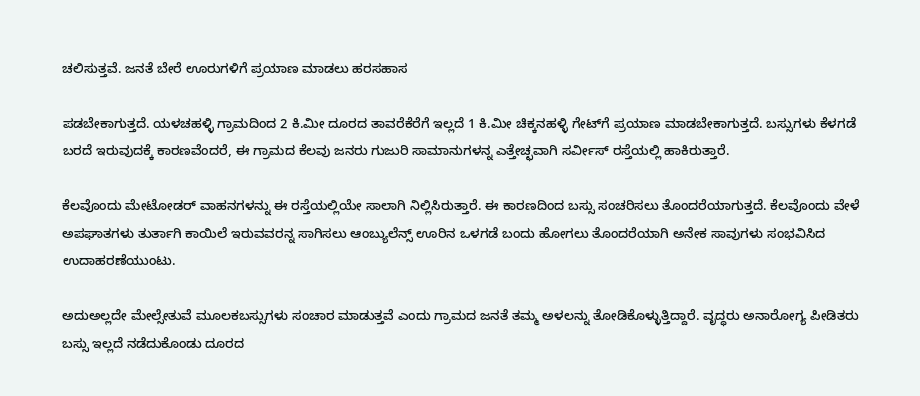ಚಲಿಸುತ್ತವೆ. ಜನತೆ ಬೇರೆ ಊರುಗಳಿಗೆ ಪ್ರಯಾಣ ಮಾಡಲು ಹರಸಹಾಸ

ಪಡಬೇಕಾಗುತ್ತದೆ. ಯಳಚಹಳ್ಳಿ ಗ್ರಾಮದಿಂದ 2 ಕಿ.ಮೀ ದೂರದ ತಾವರೆಕೆರೆಗೆ ಇಲ್ಲದೆ 1 ಕಿ.ಮೀ ಚಿಕ್ಕನಹಳ್ಳಿ ಗೇಟ್‌ಗೆ ಪ್ರಯಾಣ ಮಾಡಬೇಕಾಗುತ್ತದೆ. ಬಸ್ಸುಗಳು ಕೆಳಗಡೆ ಬರದೆ ಇರುವುದಕ್ಕೆ ಕಾರಣವೆಂದರೆ, ಈ ಗ್ರಾಮದ ಕೆಲವು ಜನರು ಗುಜುರಿ ಸಾಮಾನುಗಳನ್ನ ಎತ್ತೇಚ್ಛವಾಗಿ ಸರ್ವೀಸ್ ರಸ್ತೆಯಲ್ಲಿ ಹಾಕಿರುತ್ತಾರೆ.

ಕೆಲವೊಂದು ಮೇಟೋಡರ್ ವಾಹನಗಳನ್ನು ಈ ರಸ್ತೆಯಲ್ಲಿಯೇ ಸಾಲಾಗಿ ನಿಲ್ಲಿಸಿರುತ್ತಾರೆ. ಈ ಕಾರಣದಿಂದ ಬಸ್ಸು ಸಂಚರಿಸಲು ತೊಂದರೆಯಾಗುತ್ತದೆ. ಕೆಲವೊಂದು ವೇಳೆ ಅಪಘಾತಗಳು ತುರ್ತಾಗಿ ಕಾಯಿಲೆ ಇರುವವರನ್ನ ಸಾಗಿಸಲು ಆಂಬ್ಯುಲೆನ್ಸ್ ಊರಿನ ಒಳಗಡೆ ಬಂದು ಹೋಗಲು ತೊಂದರೆಯಾಗಿ ಅನೇಕ ಸಾವುಗಳು ಸಂಭವಿಸಿದ ಉದಾಹರಣೆಯುಂಟು.

ಅದುಅಲ್ಲದೇ ಮೇಲ್ಸೇತುವೆ ಮೂಲಕಬಸ್ಸುಗಳು ಸಂಚಾರ ಮಾಡುತ್ತವೆ ಎಂದು ಗ್ರಾಮದ ಜನತೆ ತಮ್ಮ ಅಳಲನ್ನು ತೋಡಿಕೊಳ್ಳುತ್ತಿದ್ದಾರೆ. ವೃದ್ಧರು ಅನಾರೋಗ್ಯ ಪೀಡಿತರು ಬಸ್ಸು ಇಲ್ಲದೆ ನಡೆದುಕೊಂಡು ದೂರದ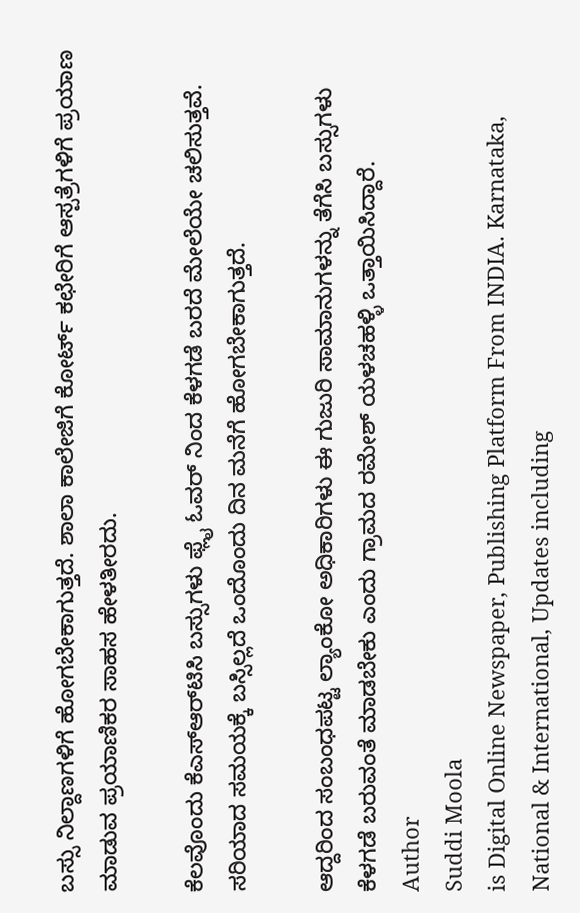ಬಸ್ಸು ನಿಲ್ದಾಣಗಳಿಗೆ ಹೋಗಬೇಕಾಗುತ್ತದೆ. ಶಾಲಾ ಕಾಲೇಜಿಗೆ ಕೋರ್ಟ್ ಕಛೇರಿಗೆ ಆಸ್ಪತ್ರೆಗಳಿಗೆ ಪ್ರಯಾಣ ಮಾಡುವ ಪ್ರಯಾಣಿಕರ ಸಾಹಸ ಹೇಳತೀರದು.

ಕೆಲವೊಂದು ಕೆಎಸ್‌ಆರ್‌ಟಿಸಿ ಬಸ್ಸುಗಳು ಫ್ಲೈ ಓವರ್ ನಿಂದ ಕೆಳಗಡೆ ಬರದೆ ಮೇಲೆಯೇ ಚಲಿಸುತ್ತವೆ. ಸರಿಯಾದ ಸಮಯಕ್ಕೆ ಬಸ್ಸಿಲ್ಲದೆ ಒಂದೊಂದು ದಿನ ಮನೆಗೆ ಹೋಗಬೇಕಾಗುತ್ತದೆ.

ಆದ್ದರಿಂದ ಸಂಬಂಧಪಟ್ಟ ಲ್ಯಾಂಕೋ ಅಧಿಕಾರಿಗಳು ಈ ಗುಜುರಿ ಸಾಮಾನುಗಳನ್ನು ತೆಗೆಸಿ ಬಸ್ಸುಗಳು ಕೆಳಗಡೆ ಬರುವಂತೆ ಮಾಡಬೇಕು ಎಂದು ಗ್ರಾಮದ ರಮೇಶ್ ಯಳಚಹಳ್ಳಿ ಒತ್ತಾಯಿಸಿದ್ದಾರೆ.
Author
Suddi Moola
is Digital Online Newspaper, Publishing Platform From INDIA. Karnataka, National & International, Updates including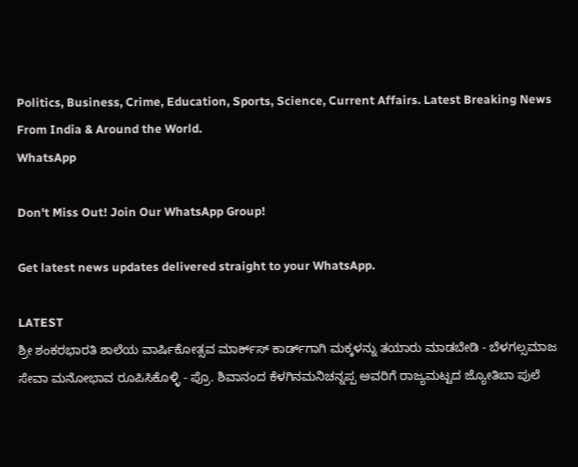Politics, Business, Crime, Education, Sports, Science, Current Affairs. Latest Breaking News From India & Around the World.
WhatsApp

Don't Miss Out! Join Our WhatsApp Group!

Get latest news updates delivered straight to your WhatsApp.

LATEST
ಶ್ರೀ ಶಂಕರಭಾರತಿ ಶಾಲೆಯ ವಾರ್ಷಿಕೋತ್ಸವ ಮಾರ್ಕ್‌ಸ್‌ ಕಾರ್ಡ್‌ಗಾಗಿ ಮಕ್ಕಳನ್ನು ತಯಾರು ಮಾಡಬೇಡಿ - ಬೆಳಗಲ್ಸಮಾಜ ಸೇವಾ ಮನೋಭಾವ ರೂಪಿಸಿಕೊಳ್ಳಿ - ಪ್ರೊ. ಶಿವಾನಂದ ಕೆಳಗಿನಮನಿಚನ್ನಪ್ಪ ಅವರಿಗೆ ರಾಜ್ಯಮಟ್ಟದ ಜ್ಯೋತಿಬಾ ಪುಲೆ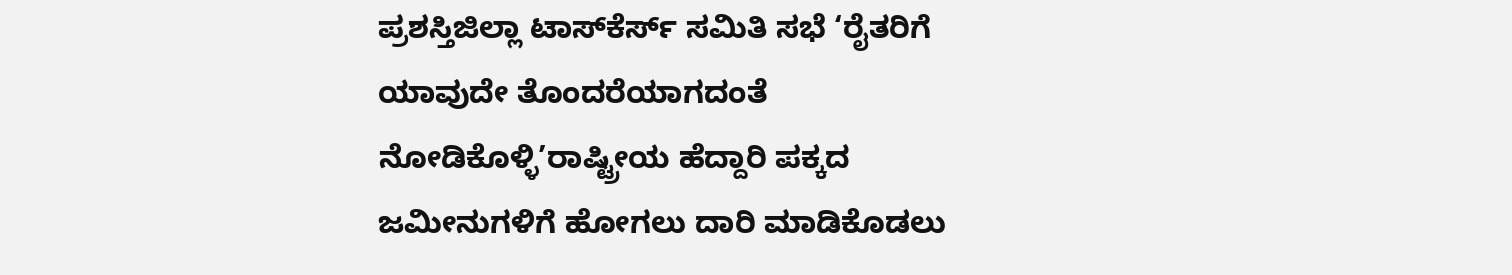ಪ್ರಶಸ್ತಿಜಿಲ್ಲಾ ಟಾಸ್‌‌ಕೆರ್ಸ್ ಸಮಿತಿ ಸಭೆ ‘ರೈತರಿಗೆ ಯಾವುದೇ ತೊಂದರೆಯಾಗದಂತೆ ನೋಡಿಕೊಳ್ಳಿ’ರಾಷ್ಟ್ರೀಯ ಹೆದ್ದಾರಿ ಪಕ್ಕದ ಜಮೀನುಗಳಿಗೆ ಹೋಗಲು ದಾರಿ ಮಾಡಿಕೊಡಲು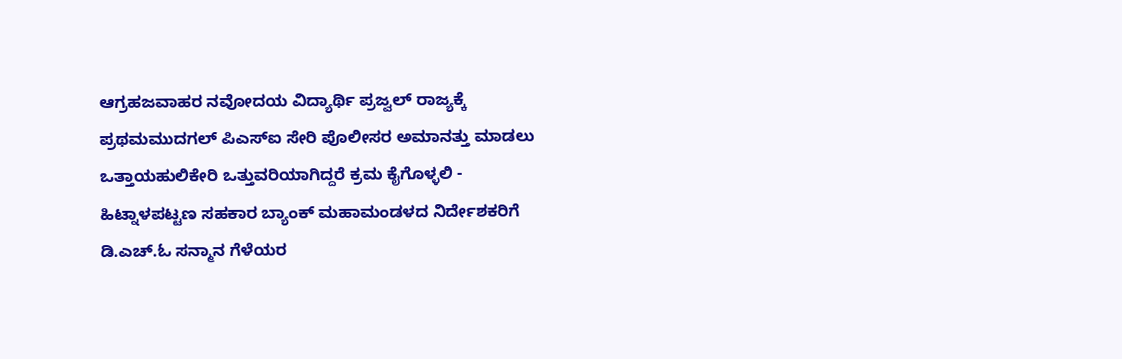ಆಗ್ರಹಜವಾಹರ ನವೋದಯ ವಿದ್ಯಾರ್ಥಿ ಪ್ರಜ್ವಲ್ ರಾಜ್ಯಕ್ಕೆ ಪ್ರಥಮಮುದಗಲ್ ಪಿಎಸ್‌ಐ ಸೇರಿ ಪೊಲೀಸರ ಅಮಾನತ್ತು ಮಾಡಲು ಒತ್ತಾಯಹುಲಿಕೇರಿ ಒತ್ತುವರಿಯಾಗಿದ್ದರೆ ಕ್ರಮ ಕೈಗೊಳ್ಳಲಿ - ಹಿಟ್ನಾಳಪಟ್ಟಣ ಸಹಕಾರ ಬ್ಯಾಂಕ್ ಮಹಾಮಂಡಳದ ನಿರ್ದೇಶಕರಿಗೆ ಡಿ.ಎಚ್.ಓ ಸನ್ಮಾನ ಗೆಳೆಯರ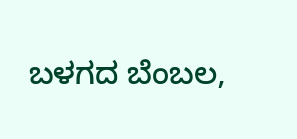ಬಳಗದ ಬೆಂಬಲ,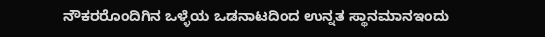ನೌಕರರೊಂದಿಗಿನ ಒಳ್ಳೆಯ ಒಡನಾಟದಿಂದ ಉನ್ನತ ಸ್ಥಾನಮಾನಇಂದು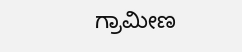ಗ್ರಾಮೀಣ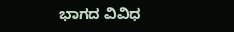ಭಾಗದ ವಿವಿಧ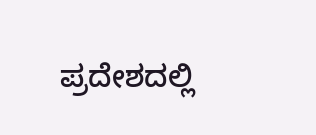ಪ್ರದೇಶದಲ್ಲಿ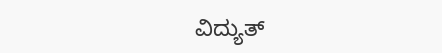ವಿದ್ಯುತ್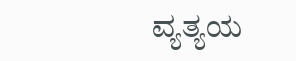ವ್ಯತ್ಯಯ